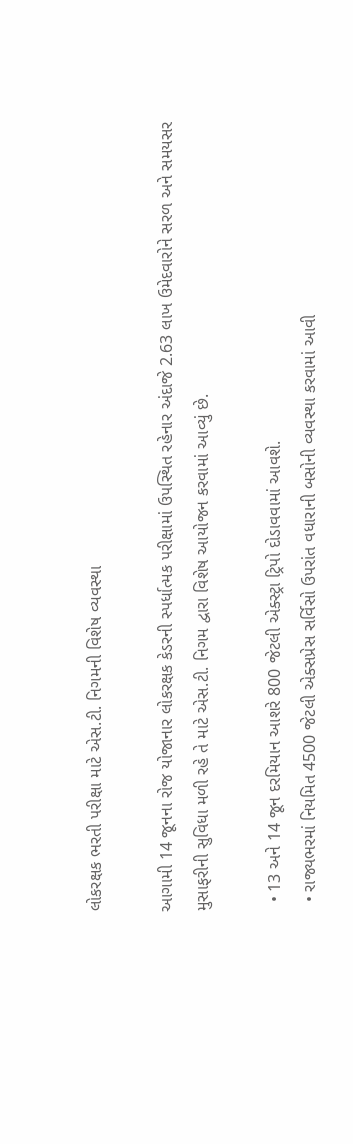લોકરક્ષક ભરતી પરીક્ષા માટે એસ.ટી. નિગમની વિશેષ વ્યવસ્થા

આગામી 14 જૂનના રોજ યોજાનાર લોકરક્ષક કેડરની સ્પર્ધાત્મક પરીક્ષામાં ઉપસ્થિત રહેનાર અંદાજે 2.63 લાખ ઉમેદવારોને સરળ અને સમયસર મુસાફરીની સુવિધા મળી રહે તે માટે એસ.ટી. નિગમ દ્વારા વિશેષ આયોજન કરવામાં આવ્યું છે.

  • 13 અને 14 જૂન દરમિયાન આશરે 800 જેટલી એક્સ્ટ્રા ટ્રિપો દોડાવવામાં આવશે.
  • રાજ્યભરમાં નિયમિત 4500 જેટલી એક્સપ્રેસ સર્વિસો ઉપરાંત વધારાની બસોની વ્યવસ્થા કરવામાં આવી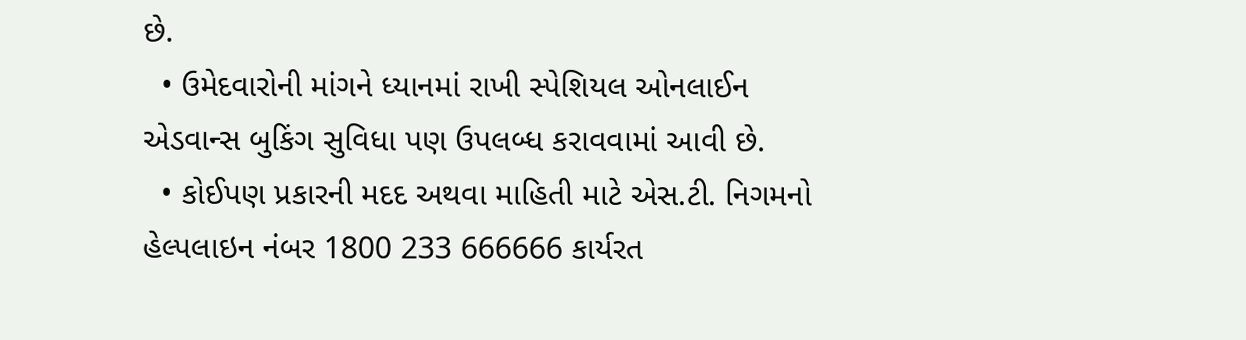છે.
  • ઉમેદવારોની માંગને ધ્યાનમાં રાખી સ્પેશિયલ ઓનલાઈન એડવાન્સ બુકિંગ સુવિધા પણ ઉપલબ્ધ કરાવવામાં આવી છે.
  • કોઈપણ પ્રકારની મદદ અથવા માહિતી માટે એસ.ટી. નિગમનો હેલ્પલાઇન નંબર 1800 233 666666 કાર્યરત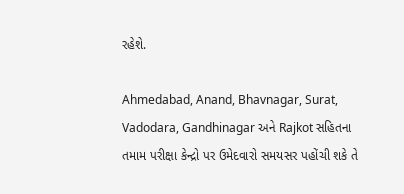રહેશે.

Ahmedabad, Anand, Bhavnagar, Surat, Vadodara, Gandhinagar અને Rajkot સહિતના તમામ પરીક્ષા કેન્દ્રો પર ઉમેદવારો સમયસર પહોંચી શકે તે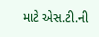માટે એસ.ટી.ની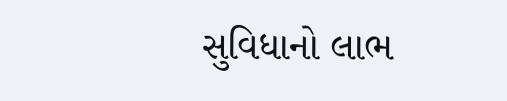સુવિધાનો લાભ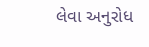લેવા અનુરોધ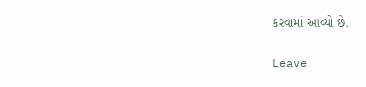કરવામાં આવ્યો છે.

Leave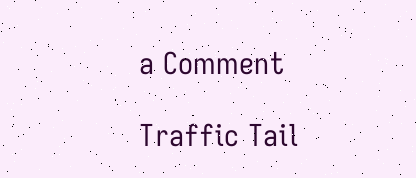a Comment

Traffic Tail